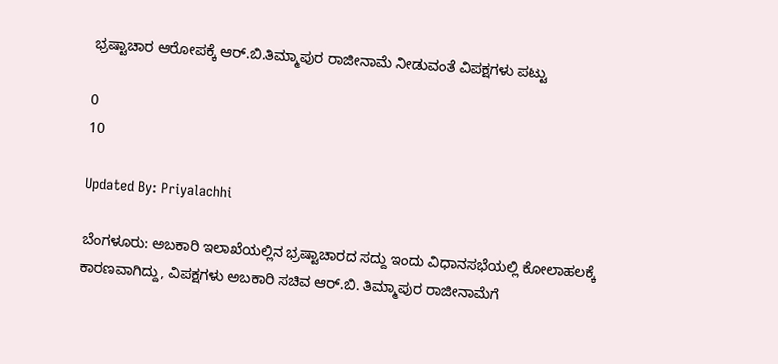ಭ್ರಷ್ಟಾಚಾರ ಆರೋಪಕ್ಕೆ ಆರ್.ಬಿ.ತಿಮ್ಮಾಪುರ ರಾಜೀನಾಮೆ ನೀಡುವಂತೆ ವಿಪಕ್ಷಗಳು ಪಟ್ಟು

0
10

Updated By: Priyalachhi

ಬೆಂಗಳೂರು: ಅಬಕಾರಿ ಇಲಾಖೆಯಲ್ಲಿನ ಭ್ರಷ್ಟಾಚಾರದ ಸದ್ದು ಇಂದು ವಿಧಾನಸಭೆಯಲ್ಲಿ ಕೋಲಾಹಲಕ್ಕೆ ಕಾರಣವಾಗಿದ್ದು, ವಿಪಕ್ಷಗಳು ಅಬಕಾರಿ ಸಚಿವ ಆರ್.ಬಿ. ತಿಮ್ಮಾಪುರ ರಾಜೀನಾಮೆಗೆ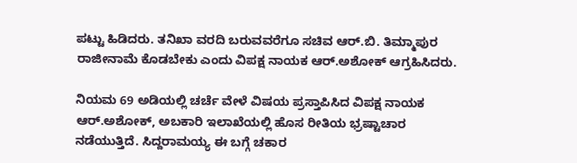ಪಟ್ಟು ಹಿಡಿದರು. ತನಿಖಾ ವರದಿ ಬರುವವರೆಗೂ ಸಚಿವ ಆರ್.ಬಿ. ತಿಮ್ಮಾಪುರ ರಾಜೀನಾಮೆ ಕೊಡಬೇಕು ಎಂದು ವಿಪಕ್ಷ ನಾಯಕ ಆರ್.ಅಶೋಕ್ ಆಗ್ರಹಿಸಿದರು.

ನಿಯಮ 69 ಅಡಿಯಲ್ಲಿ ಚರ್ಚೆ ವೇಳೆ ವಿಷಯ ಪ್ರಸ್ತಾಪಿಸಿದ ವಿಪಕ್ಷ ನಾಯಕ ಆರ್.ಅಶೋಕ್, ಅಬಕಾರಿ ಇಲಾಖೆಯಲ್ಲಿ ಹೊಸ ರೀತಿಯ ಭ್ರಷ್ಟಾಚಾರ ನಡೆಯುತ್ತಿದೆ. ಸಿದ್ದರಾಮಯ್ಯ ಈ ಬಗ್ಗೆ ಚಕಾರ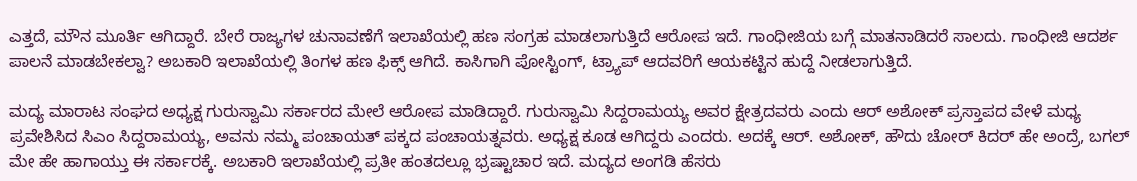ಎತ್ತದೆ, ಮೌನ ಮೂರ್ತಿ ಆಗಿದ್ದಾರೆ. ಬೇರೆ ರಾಜ್ಯಗಳ ಚುನಾವಣೆಗೆ ಇಲಾಖೆಯಲ್ಲಿ ಹಣ ಸಂಗ್ರಹ ಮಾಡಲಾಗುತ್ತಿದೆ ಆರೋಪ ಇದೆ. ಗಾಂಧೀಜಿಯ ಬಗ್ಗೆ ಮಾತನಾಡಿದರೆ ಸಾಲದು. ಗಾಂಧೀಜಿ ಆದರ್ಶ ಪಾಲನೆ ಮಾಡಬೇಕಲ್ವಾ? ಅಬಕಾರಿ ಇಲಾಖೆಯಲ್ಲಿ ತಿಂಗಳ ಹಣ ಫಿಕ್ಸ್ ಆಗಿದೆ. ಕಾಸಿಗಾಗಿ ಪೋಸ್ಟಿಂಗ್, ಟ್ರ್ಯಾಪ್ ಆದವರಿಗೆ ಆಯಕಟ್ಟಿನ ಹುದ್ದೆ ನೀಡಲಾಗುತ್ತಿದೆ.

ಮದ್ಯ ಮಾರಾಟ ಸಂಘದ ಅಧ್ಯಕ್ಷ ಗುರುಸ್ವಾಮಿ ಸರ್ಕಾರದ ಮೇಲೆ ಆರೋಪ ಮಾಡಿದ್ದಾರೆ. ಗುರುಸ್ವಾಮಿ ಸಿದ್ದರಾಮಯ್ಯ ಅವರ ಕ್ಷೇತ್ರದವರು ಎಂದು ಆರ್ ಅಶೋಕ್ ಪ್ರಸ್ತಾಪದ ವೇಳೆ ಮಧ್ಯ ಪ್ರವೇಶಿಸಿದ ಸಿಎಂ ಸಿದ್ದರಾಮಯ್ಯ, ಅವನು ನಮ್ಮ ಪಂಚಾಯತ್ ಪಕ್ಕದ ಪಂಚಾಯತ್ನವರು. ಅಧ್ಯಕ್ಷ ಕೂಡ ಆಗಿದ್ದರು ಎಂದರು. ಅದಕ್ಕೆ ಆರ್. ಅಶೋಕ್, ಹೌದು ಚೋರ್ ಕಿದರ್ ಹೇ ಅಂದ್ರೆ, ಬಗಲ್ ಮೇ ಹೇ ಹಾಗಾಯ್ತು ಈ ಸರ್ಕಾರಕ್ಕೆ. ಅಬಕಾರಿ ಇಲಾಖೆಯಲ್ಲಿ ಪ್ರತೀ ಹಂತದಲ್ಲೂ ಭ್ರಷ್ಟಾಚಾರ ಇದೆ. ಮದ್ಯದ ಅಂಗಡಿ ಹೆಸರು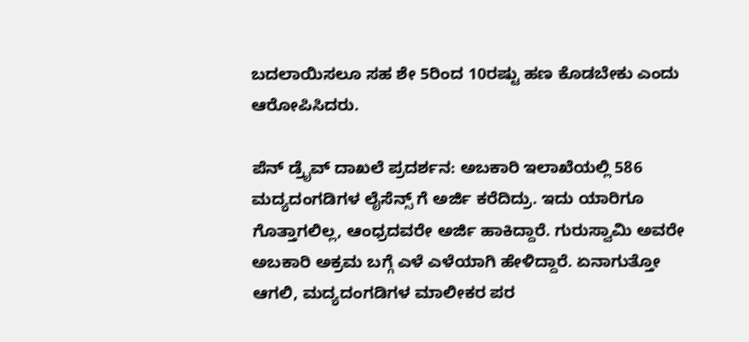ಬದಲಾಯಿಸಲೂ ಸಹ ಶೇ 5ರಿಂದ 10ರಷ್ಟು ಹಣ ಕೊಡಬೇಕು ಎಂದು ಆರೋಪಿಸಿದರು.

ಪೆನ್ ಡ್ರೈವ್ ದಾಖಲೆ ಪ್ರದರ್ಶನ: ಅಬಕಾರಿ ಇಲಾಖೆಯಲ್ಲಿ 586 ಮದ್ಯದಂಗಡಿಗಳ ಲೈಸೆನ್ಸ್ ಗೆ ಅರ್ಜಿ ಕರೆದಿದ್ರು. ಇದು ಯಾರಿಗೂ ಗೊತ್ತಾಗಲಿಲ್ಲ, ಆಂಧ್ರದವರೇ ಅರ್ಜಿ ಹಾಕಿದ್ದಾರೆ. ಗುರುಸ್ವಾಮಿ ಅವರೇ ಅಬಕಾರಿ ಅಕ್ರಮ ಬಗ್ಗೆ ಎಳೆ ಎಳೆಯಾಗಿ ಹೇಳಿದ್ದಾರೆ. ಏನಾಗುತ್ತೋ ಆಗಲಿ, ಮದ್ಯದಂಗಡಿಗಳ ಮಾಲೀಕರ ಪರ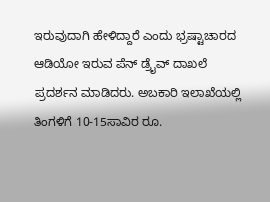ಇರುವುದಾಗಿ ಹೇಳಿದ್ದಾರೆ ಎಂದು ಭ್ರಷ್ಟಾಚಾರದ ಆಡಿಯೋ ಇರುವ ಪೆನ್ ಡ್ರೈವ್ ದಾಖಲೆ ಪ್ರದರ್ಶನ ಮಾಡಿದರು. ಅಬಕಾರಿ ಇಲಾಖೆಯಲ್ಲಿ ತಿಂಗಳಿಗೆ 10-15ಸಾವಿರ ರೂ.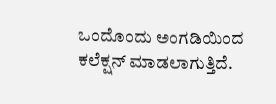ಒಂದೊಂದು ಅಂಗಡಿಯಿಂದ ಕಲೆಕ್ಷನ್ ಮಾಡಲಾಗುತ್ತಿದೆ.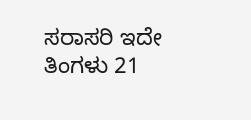ಸರಾಸರಿ ಇದೇ ತಿಂಗಳು 21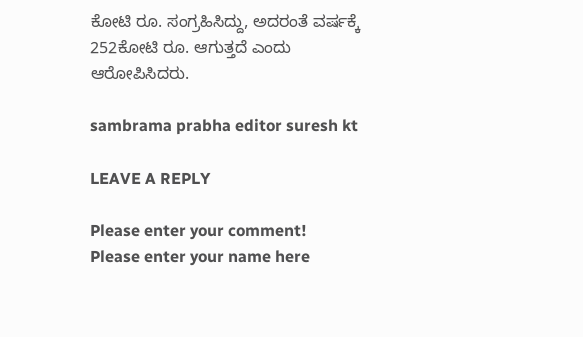ಕೋಟಿ ರೂ. ಸಂಗ್ರಹಿಸಿದ್ದು, ಅದರಂತೆ ವರ್ಷಕ್ಕೆ 252ಕೋಟಿ ರೂ. ಆಗುತ್ತದೆ ಎಂದು ಆರೋಪಿಸಿದರು.

sambrama prabha editor suresh kt

LEAVE A REPLY

Please enter your comment!
Please enter your name here